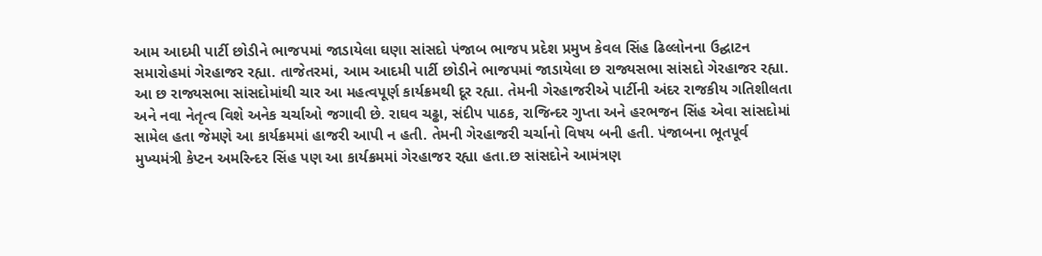આમ આદમી પાર્ટી છોડીને ભાજપમાં જાડાયેલા ઘણા સાંસદો પંજાબ ભાજપ પ્રદેશ પ્રમુખ કેવલ સિંહ ઢિલ્લોનના ઉદ્ઘાટન સમારોહમાં ગેરહાજર રહ્યા. તાજેતરમાં, આમ આદમી પાર્ટી છોડીને ભાજપમાં જાડાયેલા છ રાજ્યસભા સાંસદો ગેરહાજર રહ્યા. આ છ રાજ્યસભા સાંસદોમાંથી ચાર આ મહત્વપૂર્ણ કાર્યક્રમથી દૂર રહ્યા. તેમની ગેરહાજરીએ પાર્ટીની અંદર રાજકીય ગતિશીલતા અને નવા નેતૃત્વ વિશે અનેક ચર્ચાઓ જગાવી છે. રાઘવ ચઢ્ઢા, સંદીપ પાઠક, રાજિન્દર ગુપ્તા અને હરભજન સિંહ એવા સાંસદોમાં સામેલ હતા જેમણે આ કાર્યક્રમમાં હાજરી આપી ન હતી. તેમની ગેરહાજરી ચર્ચાનો વિષય બની હતી. પંજાબના ભૂતપૂર્વ મુખ્યમંત્રી કેપ્ટન અમરિન્દર સિંહ પણ આ કાર્યક્રમમાં ગેરહાજર રહ્યા હતા.છ સાંસદોને આમંત્રણ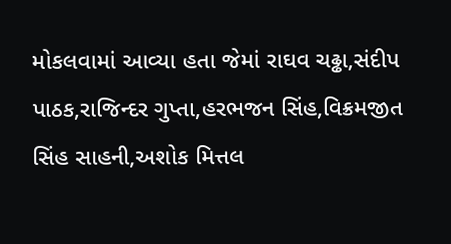મોકલવામાં આવ્યા હતા જેમાં રાઘવ ચઢ્ઢા,સંદીપ પાઠક,રાજિન્દર ગુપ્તા,હરભજન સિંહ,વિક્રમજીત સિંહ સાહની,અશોક મિત્તલ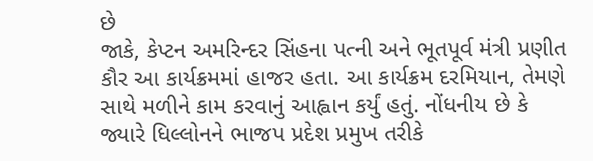છે
જાકે, કેપ્ટન અમરિન્દર સિંહના પત્ની અને ભૂતપૂર્વ મંત્રી પ્રણીત કૌર આ કાર્યક્રમમાં હાજર હતા. આ કાર્યક્રમ દરમિયાન, તેમણે સાથે મળીને કામ કરવાનું આહ્વાન કર્યું હતું. નોંધનીય છે કે જ્યારે ધિલ્લોનને ભાજપ પ્રદેશ પ્રમુખ તરીકે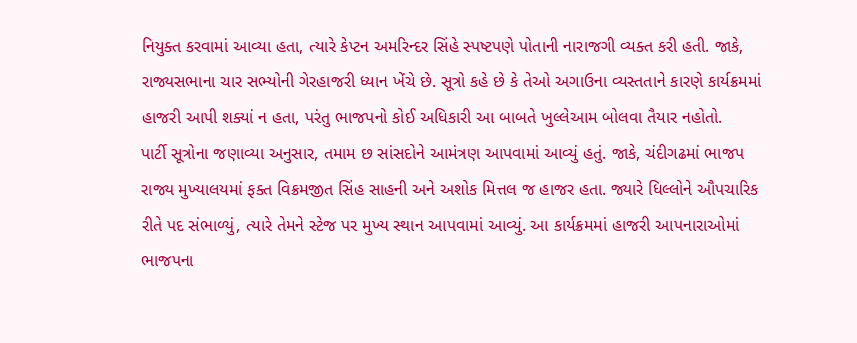નિયુક્ત કરવામાં આવ્યા હતા, ત્યારે કેપ્ટન અમરિન્દર સિંહે સ્પષ્ટપણે પોતાની નારાજગી વ્યક્ત કરી હતી. જાકે, રાજ્યસભાના ચાર સભ્યોની ગેરહાજરી ધ્યાન ખેંચે છે. સૂત્રો કહે છે કે તેઓ અગાઉના વ્યસ્તતાને કારણે કાર્યક્રમમાં હાજરી આપી શક્યાં ન હતા, પરંતુ ભાજપનો કોઈ અધિકારી આ બાબતે ખુલ્લેઆમ બોલવા તૈયાર નહોતો.
પાર્ટી સૂત્રોના જણાવ્યા અનુસાર, તમામ છ સાંસદોને આમંત્રણ આપવામાં આવ્યું હતું. જાકે, ચંદીગઢમાં ભાજપ રાજ્ય મુખ્યાલયમાં ફક્ત વિક્રમજીત સિંહ સાહની અને અશોક મિત્તલ જ હાજર હતા. જ્યારે ધિલ્લોને ઔપચારિક રીતે પદ સંભાળ્યું, ત્યારે તેમને સ્ટેજ પર મુખ્ય સ્થાન આપવામાં આવ્યું. આ કાર્યક્રમમાં હાજરી આપનારાઓમાં ભાજપના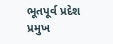ભૂતપૂર્વ પ્રદેશ પ્રમુખ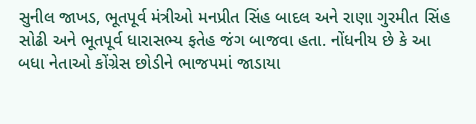સુનીલ જાખડ, ભૂતપૂર્વ મંત્રીઓ મનપ્રીત સિંહ બાદલ અને રાણા ગુરમીત સિંહ સોઢી અને ભૂતપૂર્વ ધારાસભ્ય ફતેહ જંગ બાજવા હતા. નોંધનીય છે કે આ બધા નેતાઓ કોંગ્રેસ છોડીને ભાજપમાં જાડાયા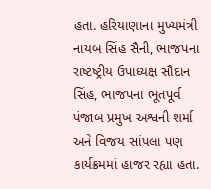હતા. હરિયાણાના મુખ્યમંત્રી નાયબ સિંહ સૈની, ભાજપના રાષ્ટષ્ટ્રીય ઉપાધ્યક્ષ સૌદાન સિંહ, ભાજપના ભૂતપૂર્વ પંજાબ પ્રમુખ અશ્વની શર્મા અને વિજય સાંપલા પણ કાર્યક્રમમાં હાજર રહ્યા હતા.